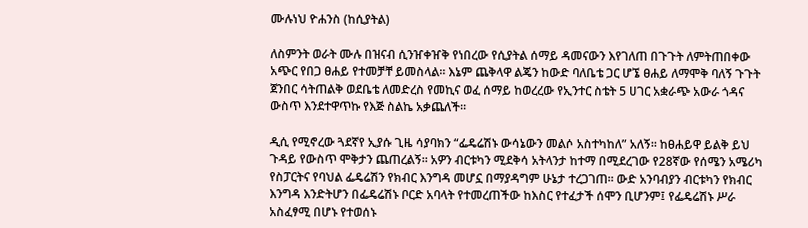ሙሉነህ ዮሐንስ (ከሲያትል)

ለስምንት ወራት ሙሉ በዝናብ ሲንዠቀዠቅ የነበረው የሲያትል ሰማይ ዳመናውን እየገለጠ በጉጉት ለምትጠበቀው አጭር የበጋ ፀሐይ የተመቻቸ ይመስላል። እኔም ጨቅላዋ ልጄን ከውድ ባለቤቴ ጋር ሆኜ ፀሐይ ለማሞቅ ባለኝ ጉጉት ጀንበር ሳትጠልቅ ወደቤቴ ለመድረስ የመኪና ወፈ ሰማይ ከወረረው የኢንተር ስቴት 5 ሀገር አቋራጭ አውራ ጎዳና ውስጥ እንደተዋጥኩ የእጅ ስልኬ አቃጨለች።

ዲሲ የሚኖረው ጓደኛየ ኢያሱ ጊዜ ሳያባክን “ፌዴሬሽኑ ውሳኔውን መልሶ አስተካከለ” አለኝ። ከፀሐይዋ ይልቅ ይህ ጉዳይ የውስጥ ሞቅታን ጨጠረልኝ። አዎን ብርቱካን ሚደቅሳ አትላንታ ከተማ በሚደረገው የ28ኛው የሰሜን አሜሪካ የስፓርትና የባህል ፌዴሬሽን የክብር እንግዳ መሆኗ በማያዳግም ሁኔታ ተረጋገጠ። ውድ አንባብያን ብርቱካን የክብር እንግዳ እንድትሆን በፌዴሬሽኑ ቦርድ አባላት የተመረጠችው ከእስር የተፈታች ሰሞን ቢሆንም፤ የፌዴሬሽኑ ሥራ አስፈፃሚ በሆኑ የተወሰኑ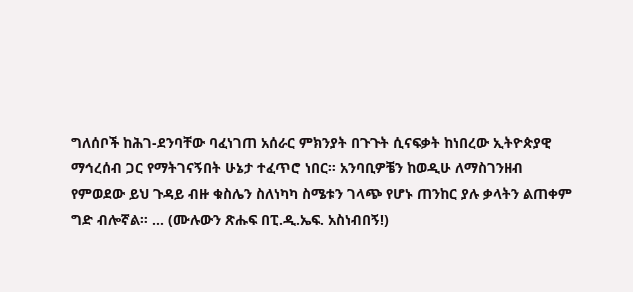ግለሰቦች ከሕገ-ደንባቸው ባፈነገጠ አሰራር ምክንያት በጉጉት ሲናፍቃት ከነበረው ኢትዮጵያዊ ማኅረሰብ ጋር የማትገናኝበት ሁኔታ ተፈጥሮ ነበር። አንባቢዎቼን ከወዲሁ ለማስገንዘብ የምወደው ይህ ጉዳይ ብዙ ቁስሌን ስለነካካ ስሜቱን ገላጭ የሆኑ ጠንከር ያሉ ቃላትን ልጠቀም ግድ ብሎኛል። ... (ሙሉውን ጽሑፍ በፒ.ዲ.ኤፍ. አስነብበኝ!)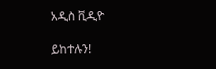አዲስ ቪዲዮ

ይከተሉን!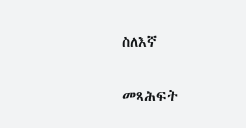ስለእኛ

መጻሕፍት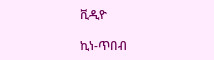ቪዲዮ

ኪነ-ጥበብ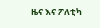ዜና እና ፖለቲካ